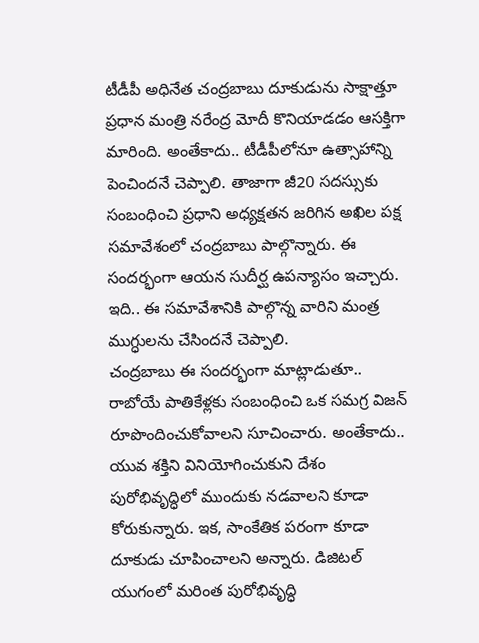టీడీపీ అధినేత చంద్రబాబు దూకుడును సాక్షాత్తూ ప్రధాన మంత్రి నరేంద్ర మోదీ కొనియాడడం ఆసక్తిగా మారింది. అంతేకాదు.. టీడీపీలోనూ ఉత్సాహాన్ని పెంచిందనే చెప్పాలి. తాజాగా జీ20 సదస్సుకు సంబంధించి ప్రధాని అధ్యక్షతన జరిగిన అఖిల పక్ష సమావేశంలో చంద్రబాబు పాల్గొన్నారు. ఈ సందర్భంగా ఆయన సుదీర్ఘ ఉపన్యాసం ఇచ్చారు. ఇది.. ఈ సమావేశానికి పాల్గొన్న వారిని మంత్ర ముగ్ధులను చేసిందనే చెప్పాలి.
చంద్రబాబు ఈ సందర్భంగా మాట్లాడుతూ.. రాబోయే పాతికేళ్లకు సంబంధించి ఒక సమగ్ర విజన్ రూపొందించుకోవాలని సూచించారు. అంతేకాదు.. యువ శక్తిని వినియోగించుకుని దేశం పురోభివృద్ధిలో ముందుకు నడవాలని కూడా కోరుకున్నారు. ఇక, సాంకేతిక పరంగా కూడా దూకుడు చూపించాలని అన్నారు. డిజిటల్ యుగంలో మరింత పురోభివృద్ధి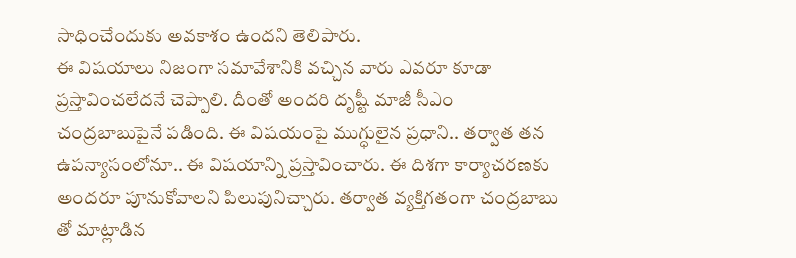సాధించేందుకు అవకాశం ఉందని తెలిపారు.
ఈ విషయాలు నిజంగా సమావేశానికి వచ్చిన వారు ఎవరూ కూడా ప్రస్తావించలేదనే చెప్పాలి. దీంతో అందరి దృష్టీ మాజీ సీఎం చంద్రబాబుపైనే పడింది. ఈ విషయంపై ముగ్ధులైన ప్రధాని.. తర్వాత తన ఉపన్యాసంలోనూ.. ఈ విషయాన్ని ప్రస్తావించారు. ఈ దిశగా కార్యాచరణకు అందరూ పూనుకోవాలని పిలుపునిచ్చారు. తర్వాత వ్యక్తిగతంగా చంద్రబాబు తో మాట్లాడిన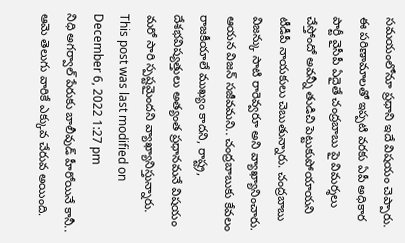సమయంలోనూ ప్రధాని ఇదే విషయం చెప్పారు.
ఈ పరిణామాలతో ఇప్పటి వరకు ఏపీ అధికార పార్టీ వైసీపీ ఏదైతే చంద్రబాబు పై విమర్శలు చేస్తోందో అవన్నీ తుడిచి పెట్టుకుపోయాయని టీడీపీ నాయకులు చెబుతున్నారు. చంద్రబాబు విజన్కు సాటి రారెవ్వరూ అని వ్యాఖ్యానించారు. ఆయన విజన్ సజీవమని.. చంద్రబాబుకు కేవలం రాజకీయాలే ముఖ్యం కాదని, రాష్ట్ర, దేశభవిష్యత్తులు అత్యంత ప్రధానమనే విషయం మరో సారి స్పష్టమైందని వ్యాఖ్యానిస్తున్నారు.
This post was last modified on December 6, 2022 1:27 pm
నిధి అగర్వాల్ పేరుకు బాలీవుడ్ హీరోయినే కానీ.. ఆమె తెలుగు వారికే ఎక్కువ చేరువ అయింది.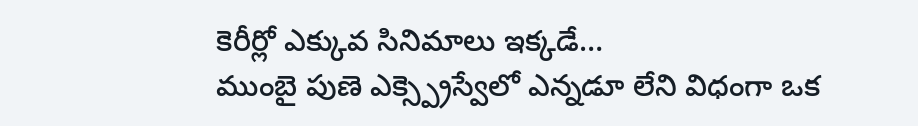కెరీర్లో ఎక్కువ సినిమాలు ఇక్కడే…
ముంబై పుణె ఎక్స్ప్రెస్వేలో ఎన్నడూ లేని విధంగా ఒక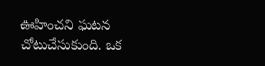ఊహించని ఘటన చోటుచేసుకుంది. ఒక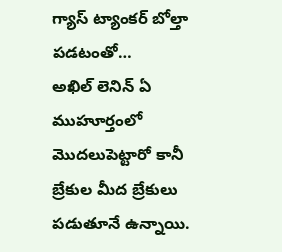గ్యాస్ ట్యాంకర్ బోల్తా పడటంతో…
అఖిల్ లెనిన్ ఏ ముహూర్తంలో మొదలుపెట్టారో కానీ బ్రేకుల మీద బ్రేకులు పడుతూనే ఉన్నాయి.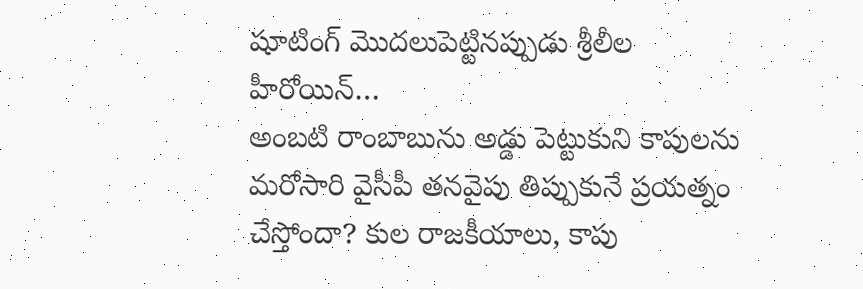షూటింగ్ మొదలుపెట్టినప్పుడు శ్రీలీల హీరోయిన్…
అంబటి రాంబాబును అడ్డు పెట్టుకుని కాపులను మరోసారి వైసీపీ తనవైపు తిప్పుకునే ప్రయత్నం చేస్తోందా? కుల రాజకీయాలు, కాపు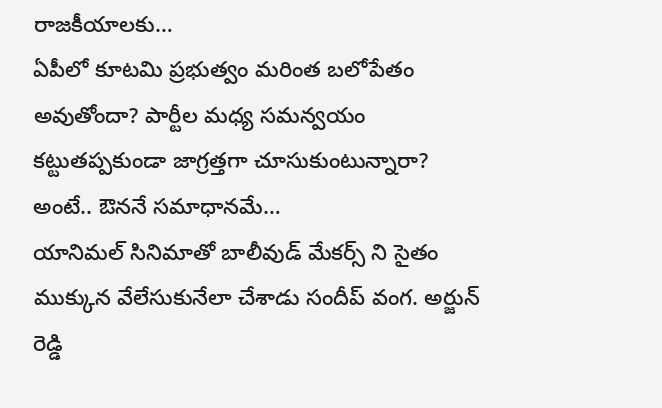రాజకీయాలకు…
ఏపీలో కూటమి ప్రభుత్వం మరింత బలోపేతం అవుతోందా? పార్టీల మధ్య సమన్వయం కట్టుతప్పకుండా జాగ్రత్తగా చూసుకుంటున్నారా? అంటే.. ఔననే సమాధానమే…
యానిమల్ సినిమాతో బాలీవుడ్ మేకర్స్ ని సైతం ముక్కున వేలేసుకునేలా చేశాడు సందీప్ వంగ. అర్జున్ రెడ్డి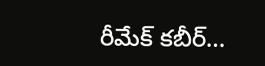రీమేక్ కబీర్…